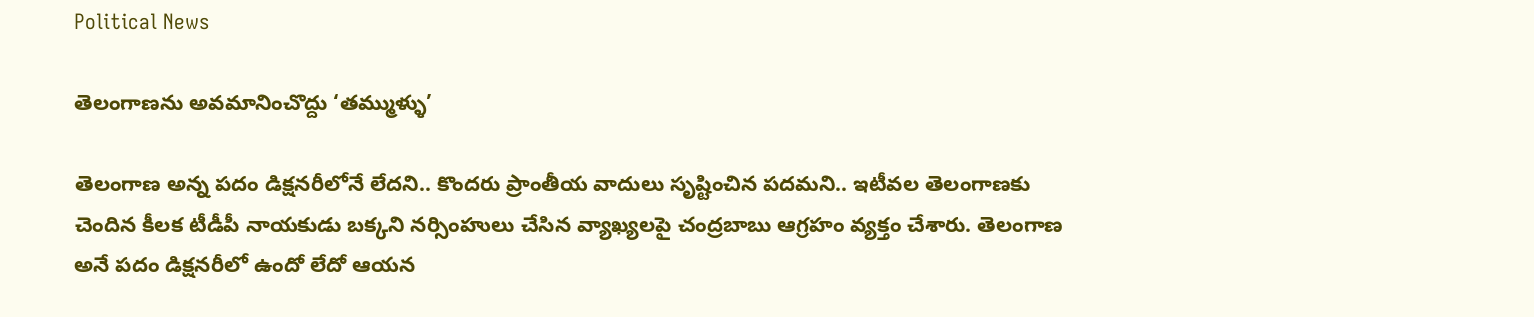Political News

తెలంగాణ‌ను అవ‌మానించొద్దు ‘తమ్ముళ్ళు’

తెలంగాణ అన్న ప‌దం డిక్ష‌న‌రీలోనే లేద‌ని.. కొంద‌రు ప్రాంతీయ వాదులు సృష్టించిన ప‌ద‌మ‌ని.. ఇటీవ‌ల తెలంగాణ‌కు చెందిన కీల‌క టీడీపీ నాయ‌కుడు బ‌క్కని న‌ర్సింహులు చేసిన వ్యాఖ్య‌ల‌పై చంద్ర‌బాబు ఆగ్ర‌హం వ్య‌క్తం చేశారు. తెలంగాణ అనే ప‌దం డిక్ష‌న‌రీలో ఉందో లేదో ఆయ‌న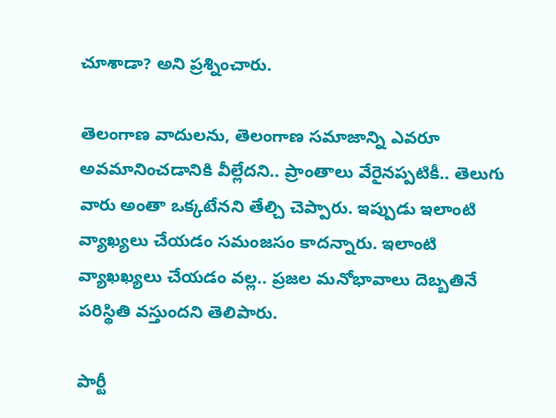చూశాడా? అని ప్ర‌శ్నించారు.

తెలంగాణ వాదుల‌ను, తెలంగాణ స‌మాజాన్ని ఎవ‌రూ అవ‌మానించడానికి వీల్లేద‌ని.. ప్రాంతాలు వేరైన‌ప్ప‌టికీ.. తెలుగు వారు అంతా ఒక్క‌టేన‌ని తేల్చి చెప్పారు. ఇప్పుడు ఇలాంటి వ్యాఖ్య‌లు చేయ‌డం స‌మంజ‌సం కాద‌న్నారు. ఇలాంటి వ్యాఖ‌ఖ్య‌లు చేయ‌డం వ‌ల్ల‌.. ప్ర‌జ‌ల మ‌నోభావాలు దెబ్బ‌తినే ప‌రిస్థితి వ‌స్తుంద‌ని తెలిపారు.

పార్టీ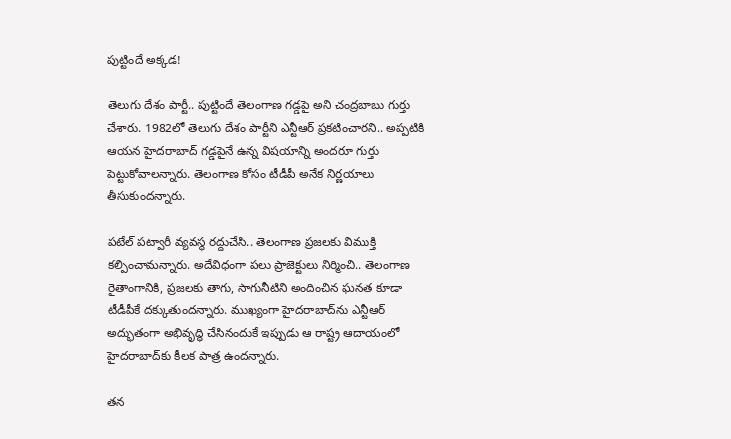పుట్టిందే అక్క‌డ‌!

తెలుగు దేశం పార్టీ.. పుట్టిందే తెలంగాణ గ‌డ్డ‌పై అని చంద్ర‌బాబు గుర్తు చేశారు. 1982లో తెలుగు దేశం పార్టీని ఎన్టీఆర్ ప్ర‌క‌టించార‌ని.. అప్ప‌టికి ఆయ‌న హైద‌రాబాద్ గ‌డ్డ‌పైనే ఉన్న విష‌యాన్ని అంద‌రూ గుర్తు పెట్టుకోవాల‌న్నారు. తెలంగాణ కోసం టీడీపీ అనేక నిర్ణ‌యాలు తీసుకుంద‌న్నారు.

ప‌టేల్ ప‌ట్వారీ వ్య‌వ‌స్థ ర‌ద్దుచేసి.. తెలంగాణ ప్ర‌జ‌ల‌కు విముక్తి క‌ల్పించామ‌న్నారు. అదేవిధంగా ప‌లు ప్రాజెక్టులు నిర్మించి.. తెలంగాణ రైతాంగానికి, ప్ర‌జ‌ల‌కు తాగు, సాగునీటిని అందించిన ఘ‌నత కూడా టీడీపీకే ద‌క్కుతుంద‌న్నారు. ముఖ్యంగా హైద‌రాబాద్‌ను ఎన్టీఆర్ అద్భుతంగా అభివృద్ధి చేసినందుకే ఇప్పుడు ఆ రాష్ట్ర ఆదాయంలో హైద‌రాబాద్‌కు కీల‌క పాత్ర ఉంద‌న్నారు.

త‌న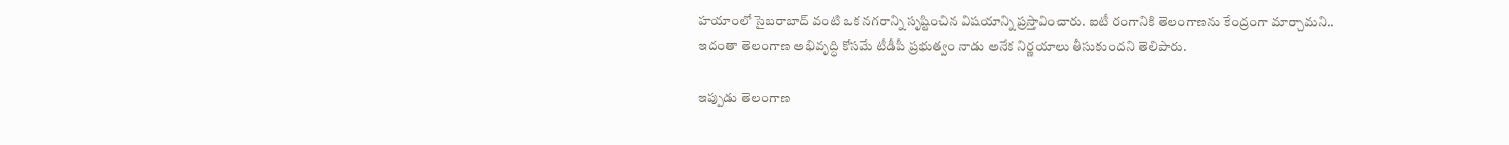హ‌యాంలో సైబ‌రాబాద్ వంటి ఒక న‌గ‌రాన్ని సృష్టించిన విష‌యాన్ని ప్ర‌స్తావించారు. ఐటీ రంగానికి తెలంగాణ‌ను కేంద్రంగా మార్చామ‌ని.. ఇదంతా తెలంగాణ అభివృద్ధి కోస‌మే టీడీపీ ప్ర‌భుత్వం నాడు అనేక నిర్ణ‌యాలు తీసుకుంద‌ని తెలిపారు.

ఇప్పుడు తెలంగాణ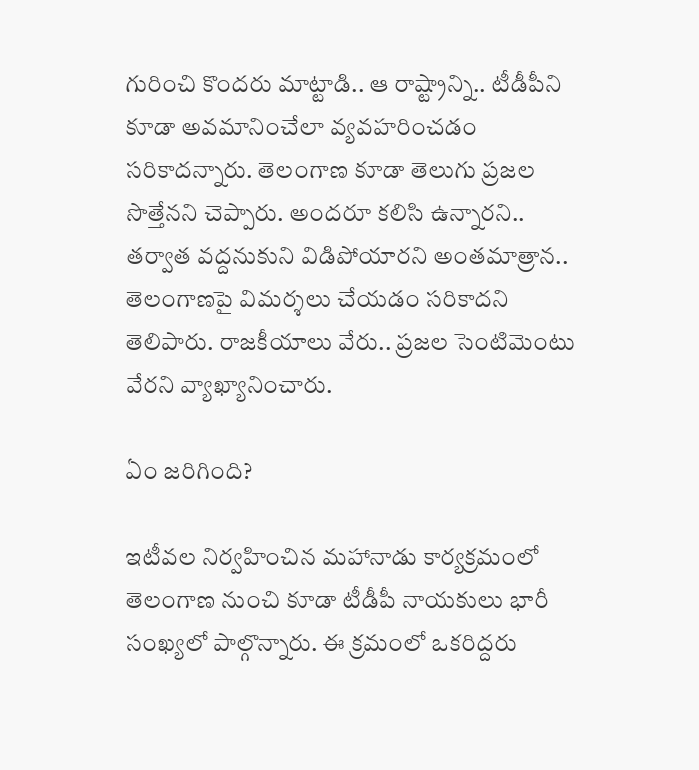గురించి కొంద‌రు మాట్టాడి.. ఆ రాష్ట్రాన్ని.. టీడీపీని కూడా అవ‌మానించేలా వ్య‌వ‌హ‌రించ‌డం స‌రికాద‌న్నారు. తెలంగాణ కూడా తెలుగు ప్ర‌జ‌ల సొత్తేన‌ని చెప్పారు. అంద‌రూ క‌లిసి ఉన్నార‌ని.. త‌ర్వాత వ‌ద్ద‌నుకుని విడిపోయార‌ని అంత‌మాత్రాన‌.. తెలంగాణ‌పై విమ‌ర్శ‌లు చేయ‌డం స‌రికాద‌ని తెలిపారు. రాజకీయాలు వేరు.. ప్ర‌జ‌ల సెంటిమెంటు వేర‌ని వ్యాఖ్యానించారు.

ఏం జ‌రిగింది?

ఇటీవ‌ల నిర్వ‌హించిన మ‌హానాడు కార్య‌క్ర‌మంలో తెలంగాణ నుంచి కూడా టీడీపీ నాయ‌కులు భారీ సంఖ్య‌లో పాల్గొన్నారు. ఈ క్ర‌మంలో ఒక‌రిద్ద‌రు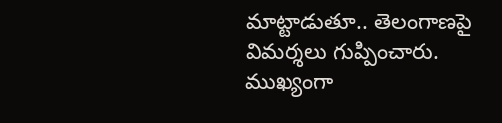మాట్టాడుతూ.. తెలంగాణ‌పై విమ‌ర్శ‌లు గుప్పించారు. ముఖ్యంగా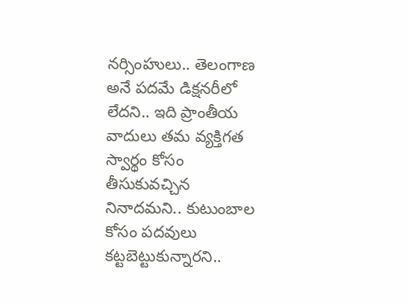న‌ర్సింహులు.. తెలంగాణ అనే ప‌ద‌మే డిక్ష‌న‌రీలో లేద‌ని.. ఇది ప్రాంతీయ వాదులు త‌మ వ్యక్తిగ‌త స్వార్థం కోసం తీసుకువ‌చ్చిన నినాద‌మ‌ని.. కుటుంబాల కోసం ప‌ద‌వులు క‌ట్ట‌బెట్టుకున్నార‌ని..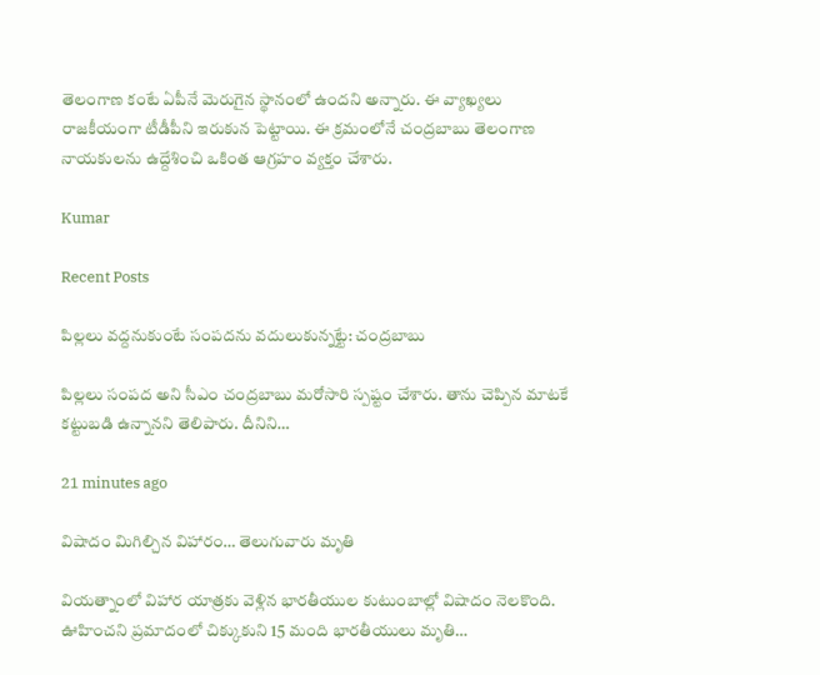తెలంగాణ కంటే ఏపీనే మెరుగైన స్థానంలో ఉంద‌ని అన్నారు. ఈ వ్యాఖ్య‌లు రాజ‌కీయంగా టీడీపీని ఇరుకున పెట్టాయి. ఈ క్ర‌మంలోనే చంద్ర‌బాబు తెలంగాణ నాయ‌కుల‌ను ఉద్దేశించి ఒకింత ఆగ్ర‌హం వ్య‌క్తం చేశారు.

Kumar

Recent Posts

పిల్లలు వద్దనుకుంటే సంపదను వదులుకున్నట్టే: చంద్రబాబు

పిల్లలు సంప‌ద అని సీఎం చంద్ర‌బాబు మ‌రోసారి స్ప‌ష్టం చేశారు. తాను చెప్పిన మాటకే క‌ట్టుబ‌డి ఉన్నాన‌ని తెలిపారు. దీనిని…

21 minutes ago

విషాదం మిగిల్చిన విహారం… తెలుగువారు మృతి

వియ‌త్నాంలో విహార యాత్ర‌కు వెళ్లిన భార‌తీయుల కుటుంబాల్లో విషాదం నెల‌కొంది. ఊహించ‌ని ప్ర‌మాదంలో చిక్కుకుని 15 మంది భార‌తీయులు మృతి…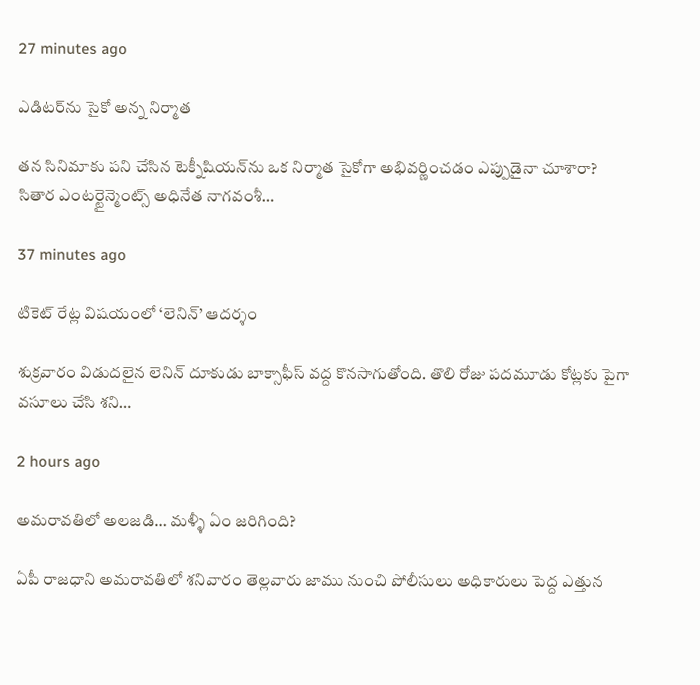27 minutes ago

ఎడిట‌ర్‌ను సైకో అన్న నిర్మాత‌

త‌న సినిమాకు ప‌ని చేసిన టెక్నీషియ‌న్‌ను ఒక నిర్మాత సైకోగా అభివ‌ర్ణించ‌డం ఎప్పుడైనా చూశారా? సితార ఎంట‌ర్టైన్మెంట్స్ అధినేత నాగ‌వంశీ…

37 minutes ago

టికెట్ రేట్ల విషయంలో ‘లెనిన్’ ఆదర్శం

శుక్రవారం విడుదలైన లెనిన్ దూకుడు బాక్సాఫీస్ వద్ద కొనసాగుతోంది. తొలి రోజు పదమూడు కోట్లకు పైగా వసూలు చేసి శని…

2 hours ago

అమ‌రావ‌తిలో అల‌జ‌డి… మళ్ళీ ఏం జరిగింది?

ఏపీ రాజ‌ధాని అమ‌రావ‌తిలో శ‌నివారం తెల్ల‌వారు జాము నుంచి పోలీసులు అధికారులు పెద్ద ఎత్తున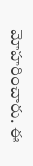మోహ‌రించారు. ఈ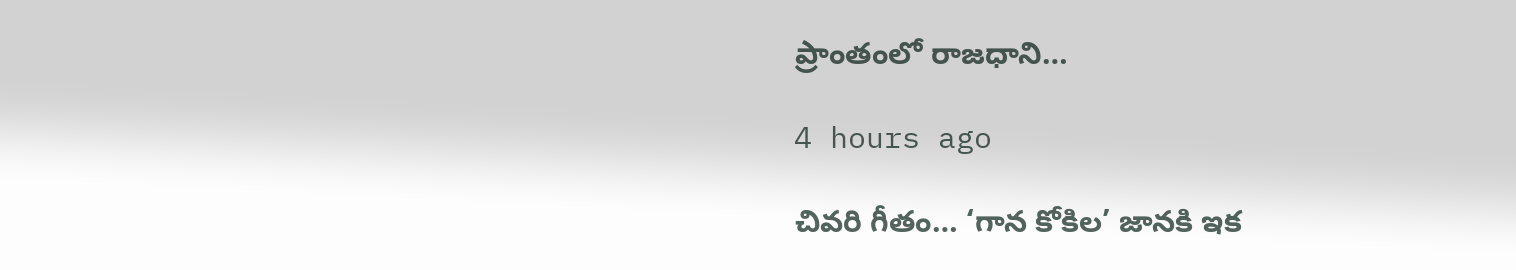ప్రాంతంలో రాజ‌ధాని…

4 hours ago

చివరి గీతం… ‘గాన కోకిల’ జానకి ఇక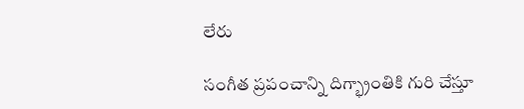లేరు

సంగీత ప్రపంచాన్ని దిగ్భ్రాంతికి గురి చేస్తూ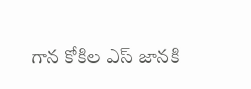గాన కోకిల ఎస్ జానకి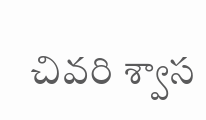చివరి శ్వాస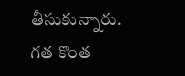తీసుకున్నారు. గత కొంత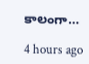కాలంగా…

4 hours ago